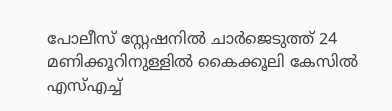പോലീസ് സ്റ്റേഷനിൽ ചാർജെടുത്ത് 24 മണിക്കൂറിനുള്ളിൽ കൈക്കൂലി കേസിൽ എസ്എച്ച്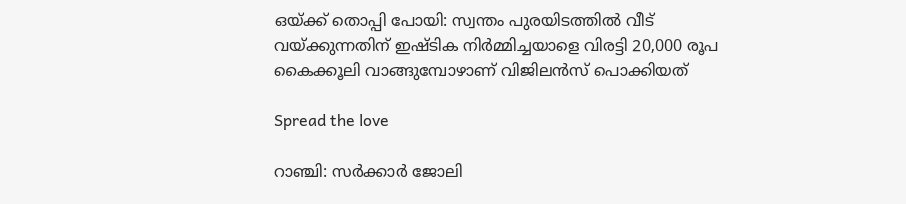ഒയ്ക്ക് തൊപ്പി പോയി: സ്വന്തം പുരയിടത്തിൽ വീട് വയ്ക്കുന്നതിന് ഇഷ്ടിക നിർമ്മിച്ചയാളെ വിരട്ടി 20,000 രൂപ കൈക്കൂലി വാങ്ങുമ്പോഴാണ് വിജിലൻസ് പൊക്കിയത്

Spread the love

റാഞ്ചി: സർക്കാർ ജോലി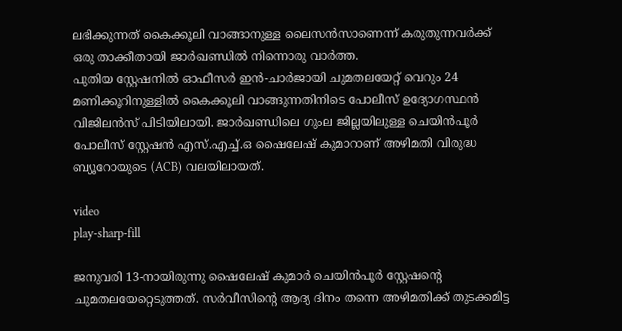ലഭിക്കുന്നത് കൈക്കൂലി വാങ്ങാനുള്ള ലൈസൻസാണെന്ന് കരുതുന്നവർക്ക് ഒരു താക്കീതായി ജാർഖണ്ഡില്‍ നിന്നൊരു വാർത്ത.
പുതിയ സ്റ്റേഷനില്‍ ഓഫീസർ ഇൻ-ചാർജായി ചുമതലയേറ്റ് വെറും 24 മണിക്കൂറിനുള്ളില്‍ കൈക്കൂലി വാങ്ങുന്നതിനിടെ പോലീസ് ഉദ്യോഗസ്ഥൻ വിജിലൻസ് പിടിയിലായി. ജാർഖണ്ഡിലെ ഗുംല ജില്ലയിലുള്ള ചെയിൻപൂർ പോലീസ് സ്റ്റേഷൻ എസ്.എച്ച്‌.ഒ ഷൈലേഷ് കുമാറാണ് അഴിമതി വിരുദ്ധ ബ്യൂറോയുടെ (ACB) വലയിലായത്.

video
play-sharp-fill

ജനുവരി 13-നായിരുന്നു ഷൈലേഷ് കുമാർ ചെയിൻപൂർ സ്റ്റേഷന്റെ ചുമതലയേറ്റെടുത്തത്. സർവീസിന്റെ ആദ്യ ദിനം തന്നെ അഴിമതിക്ക് തുടക്കമിട്ട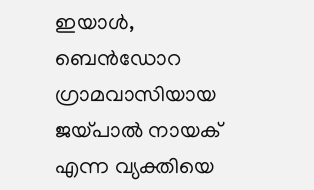ഇയാള്‍, ബെൻഡോറ ഗ്രാമവാസിയായ ജയ്പാല്‍ നായക് എന്ന വ്യക്തിയെ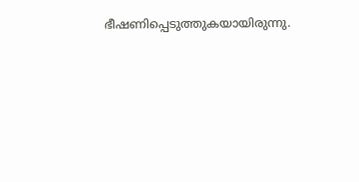ഭീഷണിപ്പെടുത്തുകയായിരുന്നു.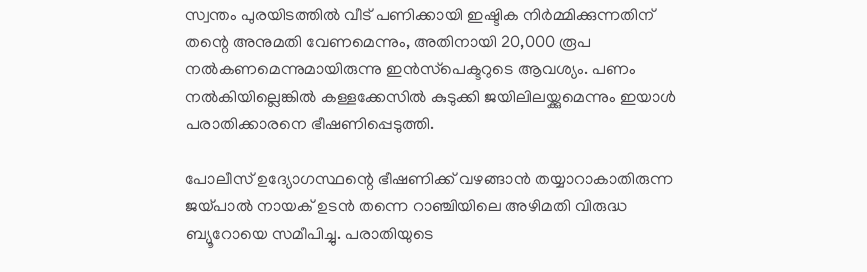സ്വന്തം പുരയിടത്തില്‍ വീട് പണിക്കായി ഇഷ്ടിക നിർമ്മിക്കുന്നതിന് തന്റെ അനുമതി വേണമെന്നും, അതിനായി 20,000 രൂപ നല്‍കണമെന്നുമായിരുന്നു ഇൻസ്‌പെക്ടറുടെ ആവശ്യം. പണം നല്‍കിയില്ലെങ്കില്‍ കള്ളക്കേസില്‍ കുടുക്കി ജയിലിലയ്ക്കുമെന്നും ഇയാള്‍ പരാതിക്കാരനെ ഭീഷണിപ്പെടുത്തി.

പോലീസ് ഉദ്യോഗസ്ഥന്റെ ഭീഷണിക്ക് വഴങ്ങാൻ തയ്യാറാകാതിരുന്ന ജയ്പാല്‍ നായക് ഉടൻ തന്നെ റാഞ്ചിയിലെ അഴിമതി വിരുദ്ധ ബ്യൂറോയെ സമീപിച്ചു. പരാതിയുടെ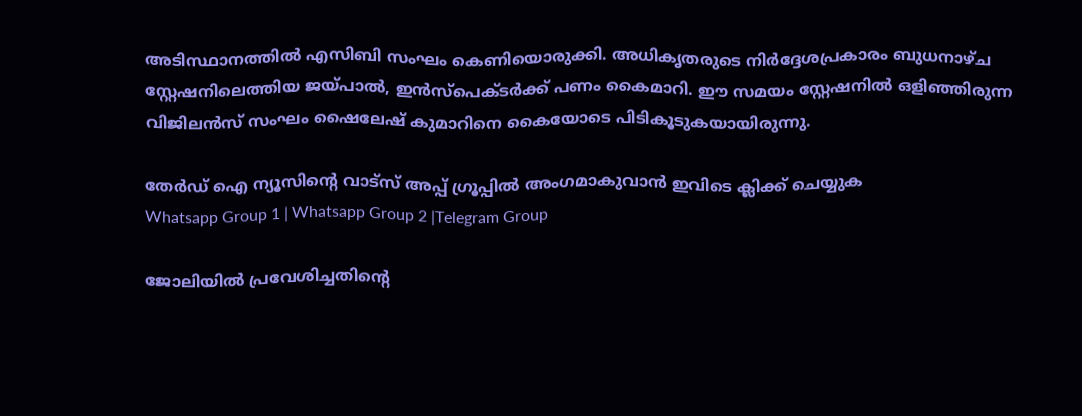അടിസ്ഥാനത്തില്‍ എസിബി സംഘം കെണിയൊരുക്കി. അധികൃതരുടെ നിർദ്ദേശപ്രകാരം ബുധനാഴ്ച സ്റ്റേഷനിലെത്തിയ ജയ്പാല്‍, ഇൻസ്‌പെക്ടർക്ക് പണം കൈമാറി. ഈ സമയം സ്റ്റേഷനില്‍ ഒളിഞ്ഞിരുന്ന വിജിലൻസ് സംഘം ഷൈലേഷ് കുമാറിനെ കൈയോടെ പിടികൂടുകയായിരുന്നു.

തേർഡ് ഐ ന്യൂസിന്റെ വാട്സ് അപ്പ് ഗ്രൂപ്പിൽ അംഗമാകുവാൻ ഇവിടെ ക്ലിക്ക് ചെയ്യുക
Whatsapp Group 1 | Whatsapp Group 2 |Telegram Group

ജോലിയില്‍ പ്രവേശിച്ചതിന്റെ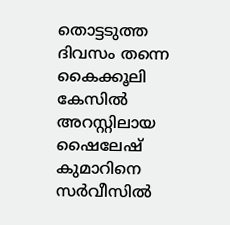തൊട്ടടുത്ത ദിവസം തന്നെ കൈക്കൂലി കേസില്‍ അറസ്റ്റിലായ ഷൈലേഷ് കുമാറിനെ സർവീസില്‍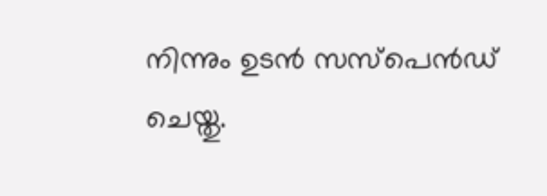നിന്നും ഉടൻ സസ്പെൻഡ് ചെയ്തു.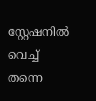സ്റ്റേഷനില്‍ വെച്ച്‌ തന്നെ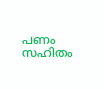പണം സഹിതം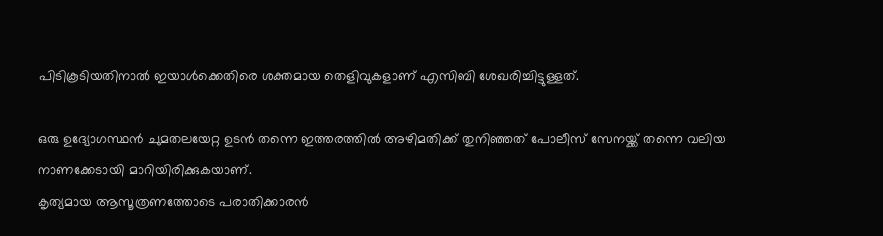പിടികൂടിയതിനാല്‍ ഇയാള്‍ക്കെതിരെ ശക്തമായ തെളിവുകളാണ് എസിബി ശേഖരിച്ചിട്ടുള്ളത്.

ഒരു ഉദ്യോഗസ്ഥൻ ചുമതലയേറ്റ ഉടൻ തന്നെ ഇത്തരത്തില്‍ അഴിമതിക്ക് തുനിഞ്ഞത് പോലീസ് സേനയ്ക്ക് തന്നെ വലിയ നാണക്കേടായി മാറിയിരിക്കുകയാണ്.
കൃത്യമായ ആസൂത്രണത്തോടെ പരാതിക്കാരൻ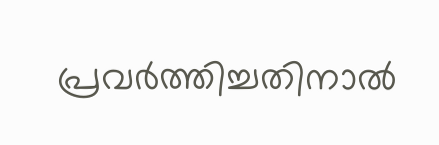പ്രവർത്തിച്ചതിനാല്‍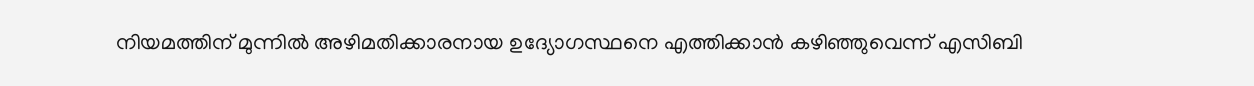നിയമത്തിന് മുന്നില്‍ അഴിമതിക്കാരനായ ഉദ്യോഗസ്ഥനെ എത്തിക്കാൻ കഴിഞ്ഞുവെന്ന് എസിബി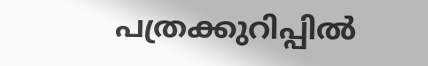പത്രക്കുറിപ്പില്‍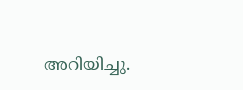അറിയിച്ചു.